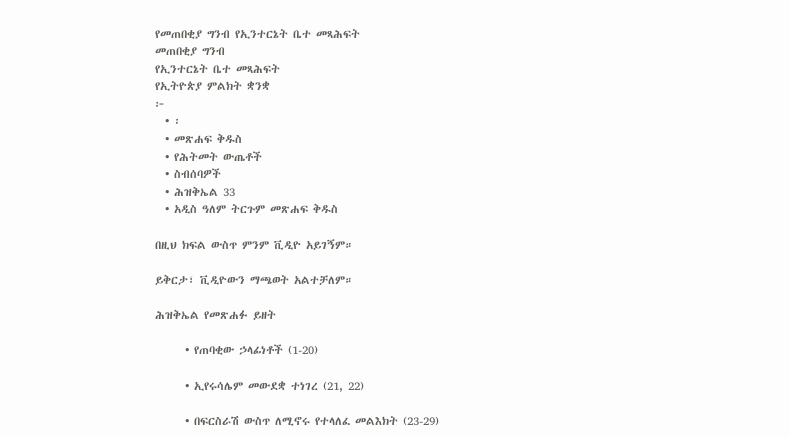የመጠበቂያ ግንብ የኢንተርኔት ቤተ መጻሕፍት
መጠበቂያ ግንብ
የኢንተርኔት ቤተ መጻሕፍት
የኢትዮጵያ ምልክት ቋንቋ
፦
  • ፡
  • መጽሐፍ ቅዱስ
  • የሕትመት ውጤቶች
  • ስብሰባዎች
  • ሕዝቅኤል 33
  • አዲስ ዓለም ትርጉም መጽሐፍ ቅዱስ

በዚህ ክፍል ውስጥ ምንም ቪዲዮ አይገኝም።

ይቅርታ፣ ቪዲዮውን ማጫወት አልተቻለም።

ሕዝቅኤል የመጽሐፉ ይዘት

      • የጠባቂው ኃላፊነቶች (1-20)

      • ኢየሩሳሌም መውደቋ ተነገረ (21, 22)

      • በፍርስራሽ ውስጥ ለሚኖሩ የተላለፈ መልእክት (23-29)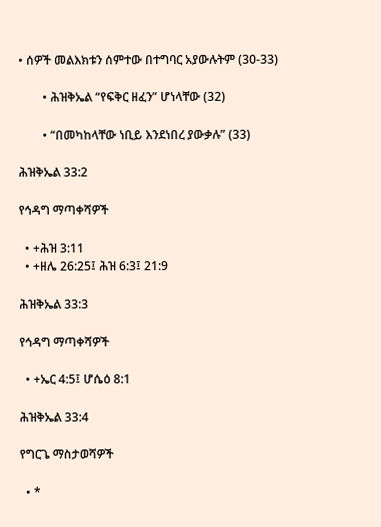• ሰዎች መልእክቱን ሰምተው በተግባር አያውሉትም (30-33)

        • ሕዝቅኤል “የፍቅር ዘፈን” ሆነላቸው (32)

        • “በመካከላቸው ነቢይ እንደነበረ ያውቃሉ” (33)

ሕዝቅኤል 33:2

የኅዳግ ማጣቀሻዎች

  • +ሕዝ 3:11
  • +ዘሌ 26:25፤ ሕዝ 6:3፤ 21:9

ሕዝቅኤል 33:3

የኅዳግ ማጣቀሻዎች

  • +ኤር 4:5፤ ሆሴዕ 8:1

ሕዝቅኤል 33:4

የግርጌ ማስታወሻዎች

  • *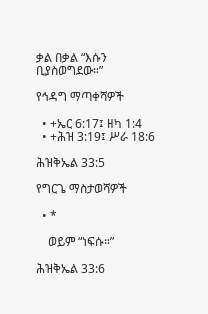ቃል በቃል “እሱን ቢያስወግደው።”

የኅዳግ ማጣቀሻዎች

  • +ኤር 6:17፤ ዘካ 1:4
  • +ሕዝ 3:19፤ ሥራ 18:6

ሕዝቅኤል 33:5

የግርጌ ማስታወሻዎች

  • *

    ወይም “ነፍሱ።”

ሕዝቅኤል 33:6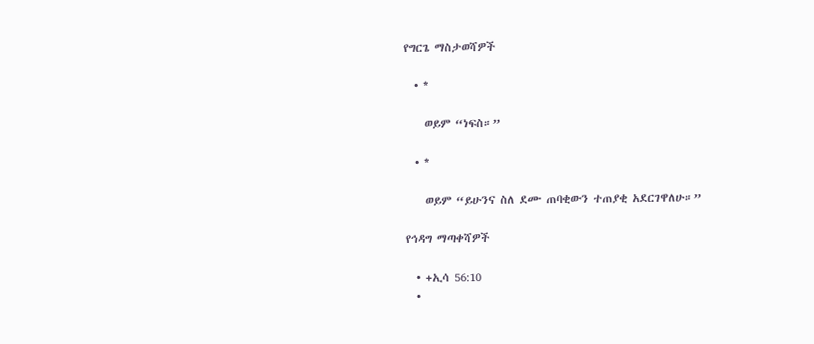የግርጌ ማስታወሻዎች

  • *

    ወይም “ነፍስ።”

  • *

    ወይም “ይሁንና ስለ ደሙ ጠባቂውን ተጠያቂ አደርገዋለሁ።”

የኅዳግ ማጣቀሻዎች

  • +ኢሳ 56:10
  •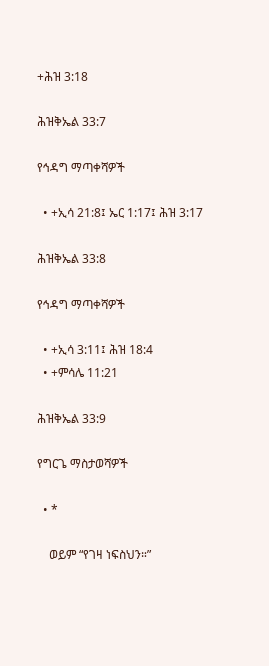+ሕዝ 3:18

ሕዝቅኤል 33:7

የኅዳግ ማጣቀሻዎች

  • +ኢሳ 21:8፤ ኤር 1:17፤ ሕዝ 3:17

ሕዝቅኤል 33:8

የኅዳግ ማጣቀሻዎች

  • +ኢሳ 3:11፤ ሕዝ 18:4
  • +ምሳሌ 11:21

ሕዝቅኤል 33:9

የግርጌ ማስታወሻዎች

  • *

    ወይም “የገዛ ነፍስህን።”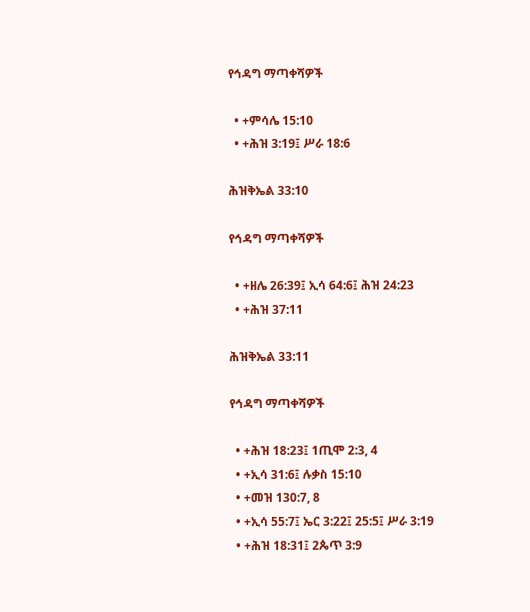የኅዳግ ማጣቀሻዎች

  • +ምሳሌ 15:10
  • +ሕዝ 3:19፤ ሥራ 18:6

ሕዝቅኤል 33:10

የኅዳግ ማጣቀሻዎች

  • +ዘሌ 26:39፤ ኢሳ 64:6፤ ሕዝ 24:23
  • +ሕዝ 37:11

ሕዝቅኤል 33:11

የኅዳግ ማጣቀሻዎች

  • +ሕዝ 18:23፤ 1ጢሞ 2:3, 4
  • +ኢሳ 31:6፤ ሉቃስ 15:10
  • +መዝ 130:7, 8
  • +ኢሳ 55:7፤ ኤር 3:22፤ 25:5፤ ሥራ 3:19
  • +ሕዝ 18:31፤ 2ጴጥ 3:9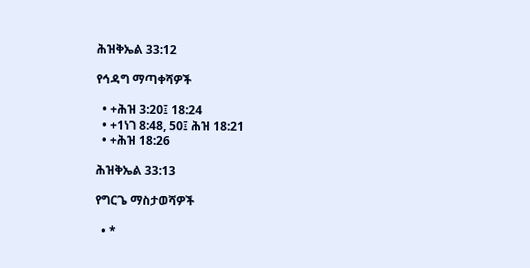ሕዝቅኤል 33:12

የኅዳግ ማጣቀሻዎች

  • +ሕዝ 3:20፤ 18:24
  • +1ነገ 8:48, 50፤ ሕዝ 18:21
  • +ሕዝ 18:26

ሕዝቅኤል 33:13

የግርጌ ማስታወሻዎች

  • *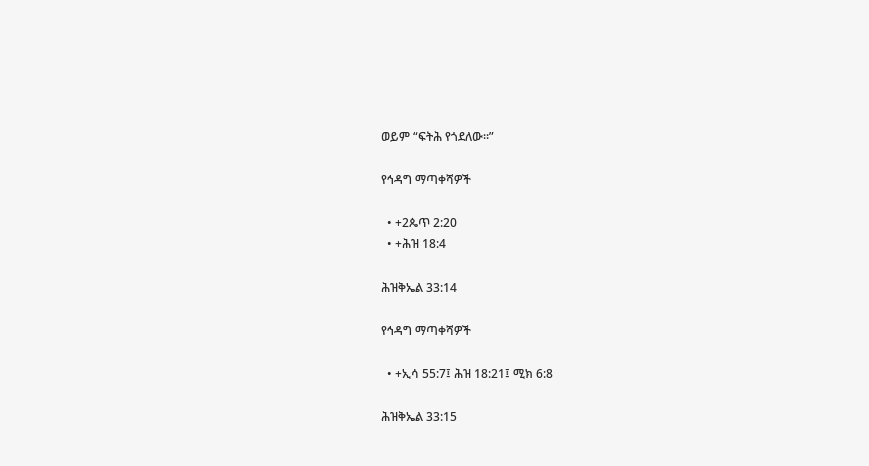ወይም “ፍትሕ የጎደለው።”

የኅዳግ ማጣቀሻዎች

  • +2ጴጥ 2:20
  • +ሕዝ 18:4

ሕዝቅኤል 33:14

የኅዳግ ማጣቀሻዎች

  • +ኢሳ 55:7፤ ሕዝ 18:21፤ ሚክ 6:8

ሕዝቅኤል 33:15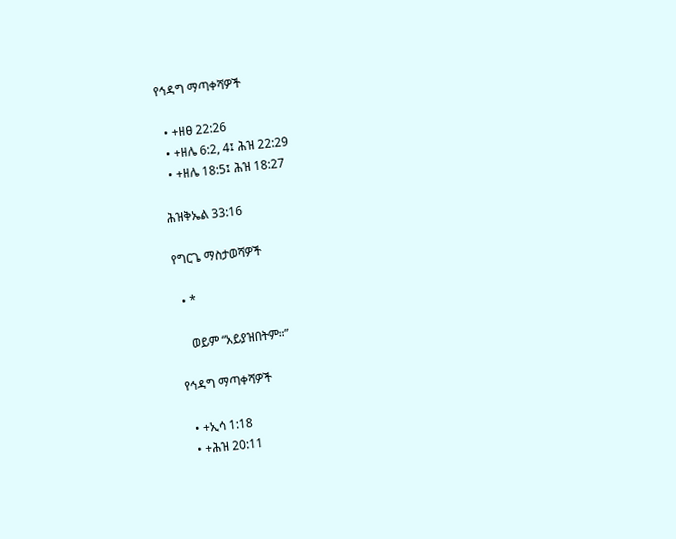የኅዳግ ማጣቀሻዎች

  • +ዘፀ 22:26
  • +ዘሌ 6:2, 4፤ ሕዝ 22:29
  • +ዘሌ 18:5፤ ሕዝ 18:27

ሕዝቅኤል 33:16

የግርጌ ማስታወሻዎች

  • *

    ወይም “አይያዝበትም።”

የኅዳግ ማጣቀሻዎች

  • +ኢሳ 1:18
  • +ሕዝ 20:11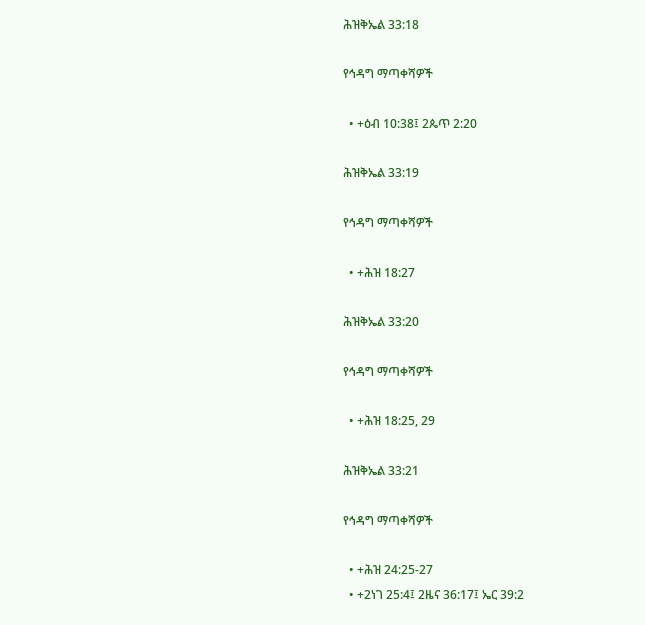ሕዝቅኤል 33:18

የኅዳግ ማጣቀሻዎች

  • +ዕብ 10:38፤ 2ጴጥ 2:20

ሕዝቅኤል 33:19

የኅዳግ ማጣቀሻዎች

  • +ሕዝ 18:27

ሕዝቅኤል 33:20

የኅዳግ ማጣቀሻዎች

  • +ሕዝ 18:25, 29

ሕዝቅኤል 33:21

የኅዳግ ማጣቀሻዎች

  • +ሕዝ 24:25-27
  • +2ነገ 25:4፤ 2ዜና 36:17፤ ኤር 39:2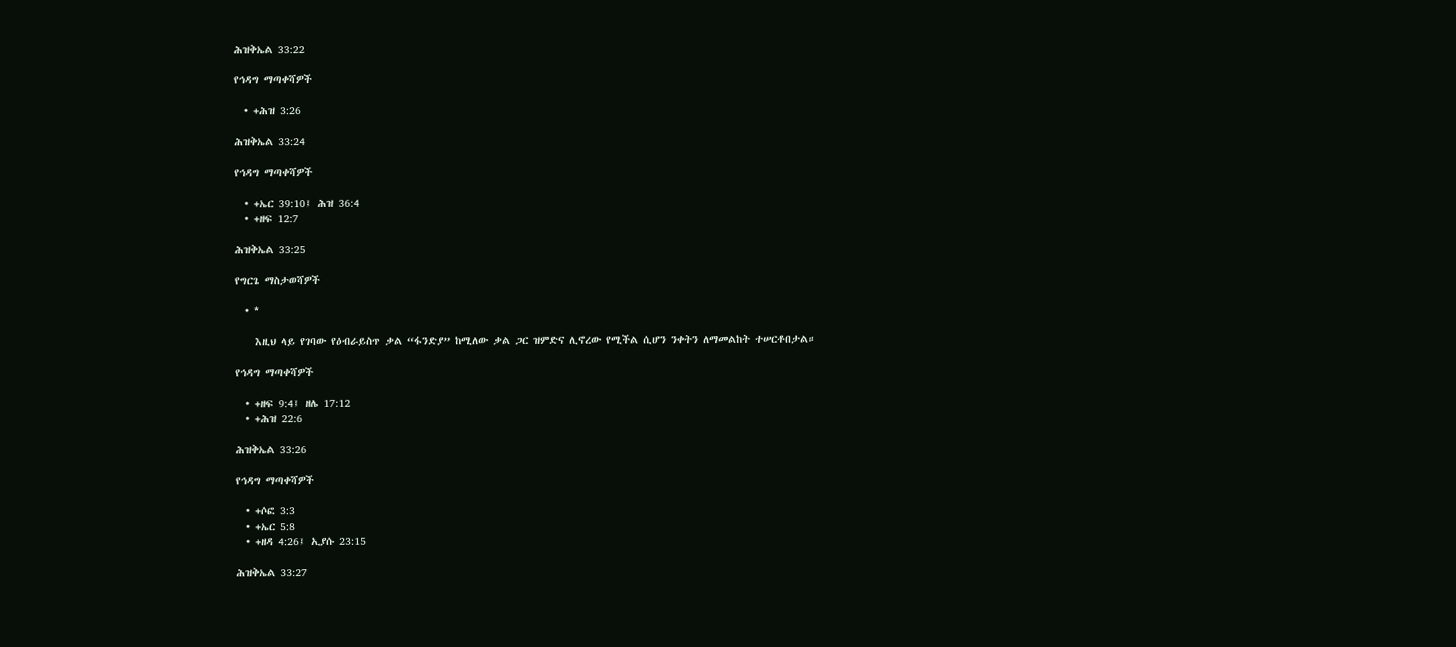ሕዝቅኤል 33:22

የኅዳግ ማጣቀሻዎች

  • +ሕዝ 3:26

ሕዝቅኤል 33:24

የኅዳግ ማጣቀሻዎች

  • +ኤር 39:10፤ ሕዝ 36:4
  • +ዘፍ 12:7

ሕዝቅኤል 33:25

የግርጌ ማስታወሻዎች

  • *

    እዚህ ላይ የገባው የዕብራይስጥ ቃል “ፋንድያ” ከሚለው ቃል ጋር ዝምድና ሊኖረው የሚችል ሲሆን ንቀትን ለማመልከት ተሠርቶበታል።

የኅዳግ ማጣቀሻዎች

  • +ዘፍ 9:4፤ ዘሌ 17:12
  • +ሕዝ 22:6

ሕዝቅኤል 33:26

የኅዳግ ማጣቀሻዎች

  • +ሶፎ 3:3
  • +ኤር 5:8
  • +ዘዳ 4:26፤ ኢያሱ 23:15

ሕዝቅኤል 33:27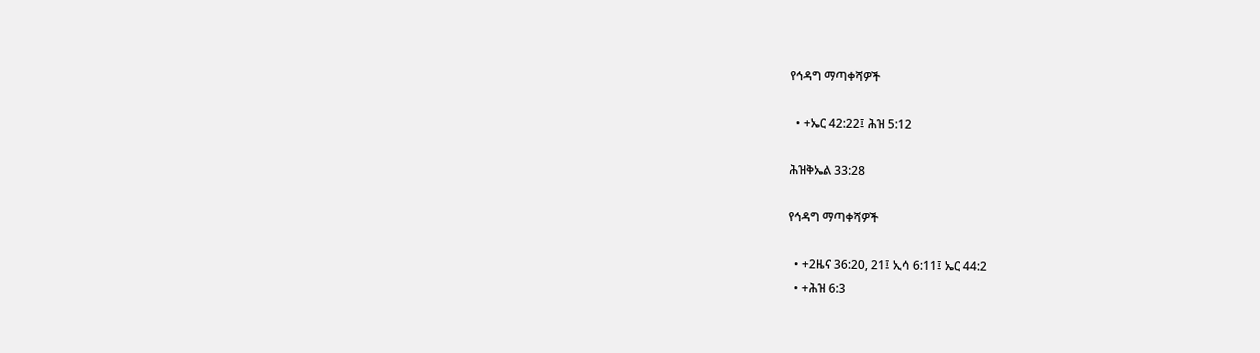የኅዳግ ማጣቀሻዎች

  • +ኤር 42:22፤ ሕዝ 5:12

ሕዝቅኤል 33:28

የኅዳግ ማጣቀሻዎች

  • +2ዜና 36:20, 21፤ ኢሳ 6:11፤ ኤር 44:2
  • +ሕዝ 6:3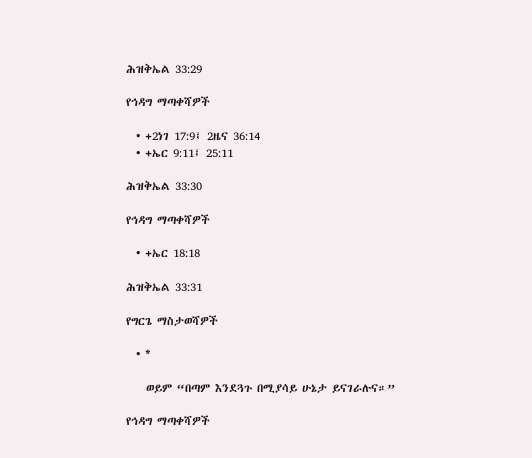ሕዝቅኤል 33:29

የኅዳግ ማጣቀሻዎች

  • +2ነገ 17:9፤ 2ዜና 36:14
  • +ኤር 9:11፤ 25:11

ሕዝቅኤል 33:30

የኅዳግ ማጣቀሻዎች

  • +ኤር 18:18

ሕዝቅኤል 33:31

የግርጌ ማስታወሻዎች

  • *

    ወይም “በጣም እንደጓጉ በሚያሳይ ሁኔታ ይናገራሉና።”

የኅዳግ ማጣቀሻዎች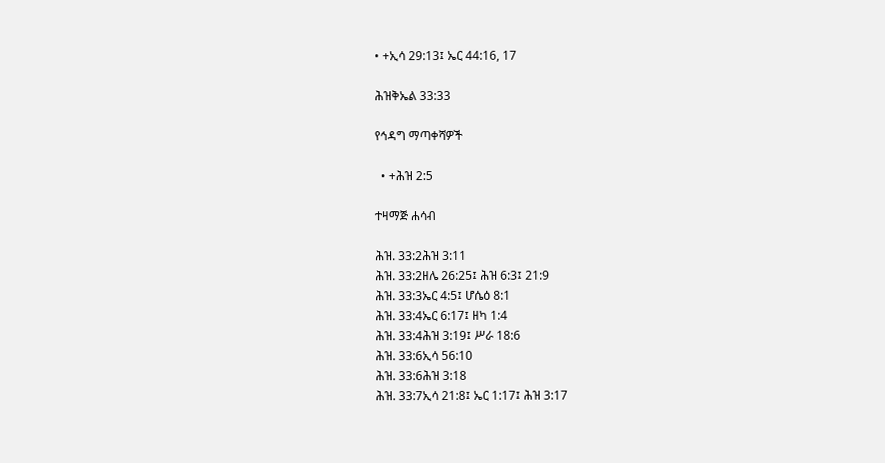• +ኢሳ 29:13፤ ኤር 44:16, 17

ሕዝቅኤል 33:33

የኅዳግ ማጣቀሻዎች

  • +ሕዝ 2:5

ተዛማጅ ሐሳብ

ሕዝ. 33:2ሕዝ 3:11
ሕዝ. 33:2ዘሌ 26:25፤ ሕዝ 6:3፤ 21:9
ሕዝ. 33:3ኤር 4:5፤ ሆሴዕ 8:1
ሕዝ. 33:4ኤር 6:17፤ ዘካ 1:4
ሕዝ. 33:4ሕዝ 3:19፤ ሥራ 18:6
ሕዝ. 33:6ኢሳ 56:10
ሕዝ. 33:6ሕዝ 3:18
ሕዝ. 33:7ኢሳ 21:8፤ ኤር 1:17፤ ሕዝ 3:17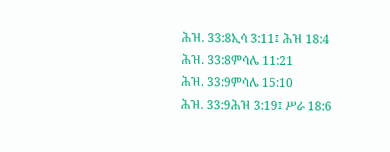ሕዝ. 33:8ኢሳ 3:11፤ ሕዝ 18:4
ሕዝ. 33:8ምሳሌ 11:21
ሕዝ. 33:9ምሳሌ 15:10
ሕዝ. 33:9ሕዝ 3:19፤ ሥራ 18:6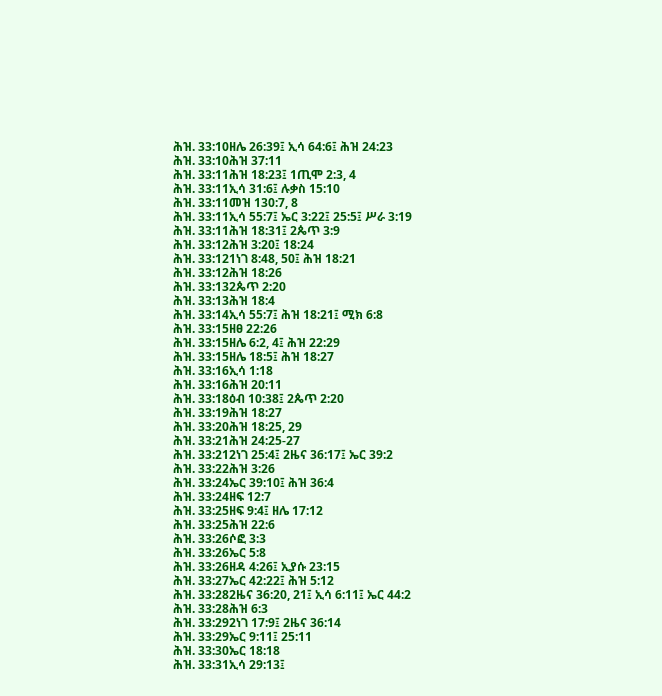ሕዝ. 33:10ዘሌ 26:39፤ ኢሳ 64:6፤ ሕዝ 24:23
ሕዝ. 33:10ሕዝ 37:11
ሕዝ. 33:11ሕዝ 18:23፤ 1ጢሞ 2:3, 4
ሕዝ. 33:11ኢሳ 31:6፤ ሉቃስ 15:10
ሕዝ. 33:11መዝ 130:7, 8
ሕዝ. 33:11ኢሳ 55:7፤ ኤር 3:22፤ 25:5፤ ሥራ 3:19
ሕዝ. 33:11ሕዝ 18:31፤ 2ጴጥ 3:9
ሕዝ. 33:12ሕዝ 3:20፤ 18:24
ሕዝ. 33:121ነገ 8:48, 50፤ ሕዝ 18:21
ሕዝ. 33:12ሕዝ 18:26
ሕዝ. 33:132ጴጥ 2:20
ሕዝ. 33:13ሕዝ 18:4
ሕዝ. 33:14ኢሳ 55:7፤ ሕዝ 18:21፤ ሚክ 6:8
ሕዝ. 33:15ዘፀ 22:26
ሕዝ. 33:15ዘሌ 6:2, 4፤ ሕዝ 22:29
ሕዝ. 33:15ዘሌ 18:5፤ ሕዝ 18:27
ሕዝ. 33:16ኢሳ 1:18
ሕዝ. 33:16ሕዝ 20:11
ሕዝ. 33:18ዕብ 10:38፤ 2ጴጥ 2:20
ሕዝ. 33:19ሕዝ 18:27
ሕዝ. 33:20ሕዝ 18:25, 29
ሕዝ. 33:21ሕዝ 24:25-27
ሕዝ. 33:212ነገ 25:4፤ 2ዜና 36:17፤ ኤር 39:2
ሕዝ. 33:22ሕዝ 3:26
ሕዝ. 33:24ኤር 39:10፤ ሕዝ 36:4
ሕዝ. 33:24ዘፍ 12:7
ሕዝ. 33:25ዘፍ 9:4፤ ዘሌ 17:12
ሕዝ. 33:25ሕዝ 22:6
ሕዝ. 33:26ሶፎ 3:3
ሕዝ. 33:26ኤር 5:8
ሕዝ. 33:26ዘዳ 4:26፤ ኢያሱ 23:15
ሕዝ. 33:27ኤር 42:22፤ ሕዝ 5:12
ሕዝ. 33:282ዜና 36:20, 21፤ ኢሳ 6:11፤ ኤር 44:2
ሕዝ. 33:28ሕዝ 6:3
ሕዝ. 33:292ነገ 17:9፤ 2ዜና 36:14
ሕዝ. 33:29ኤር 9:11፤ 25:11
ሕዝ. 33:30ኤር 18:18
ሕዝ. 33:31ኢሳ 29:13፤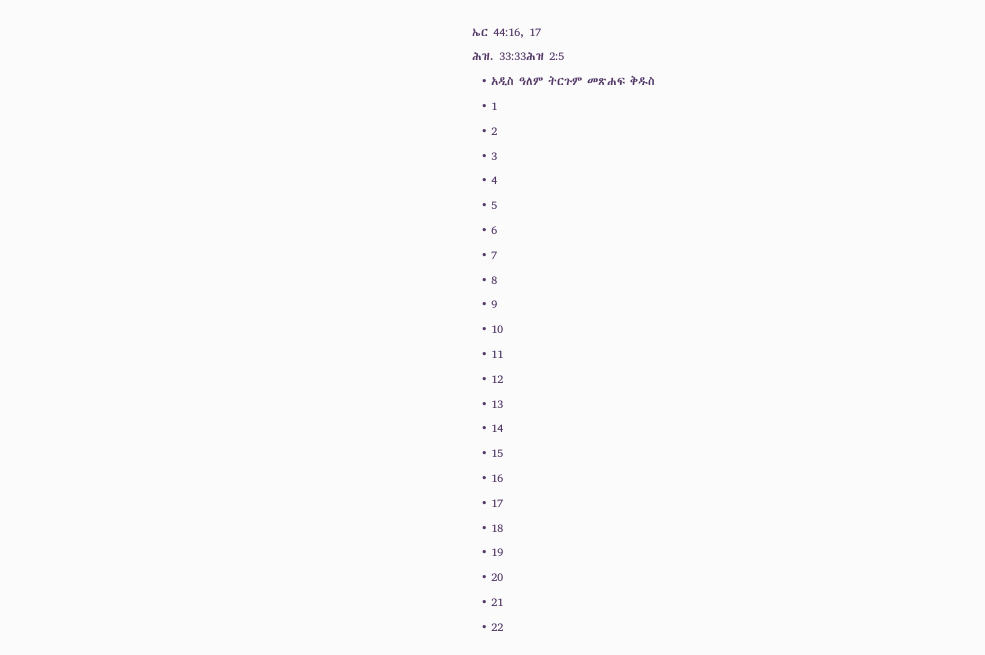ኤር 44:16, 17
ሕዝ. 33:33ሕዝ 2:5
  • አዲስ ዓለም ትርጉም መጽሐፍ ቅዱስ
  • 1
  • 2
  • 3
  • 4
  • 5
  • 6
  • 7
  • 8
  • 9
  • 10
  • 11
  • 12
  • 13
  • 14
  • 15
  • 16
  • 17
  • 18
  • 19
  • 20
  • 21
  • 22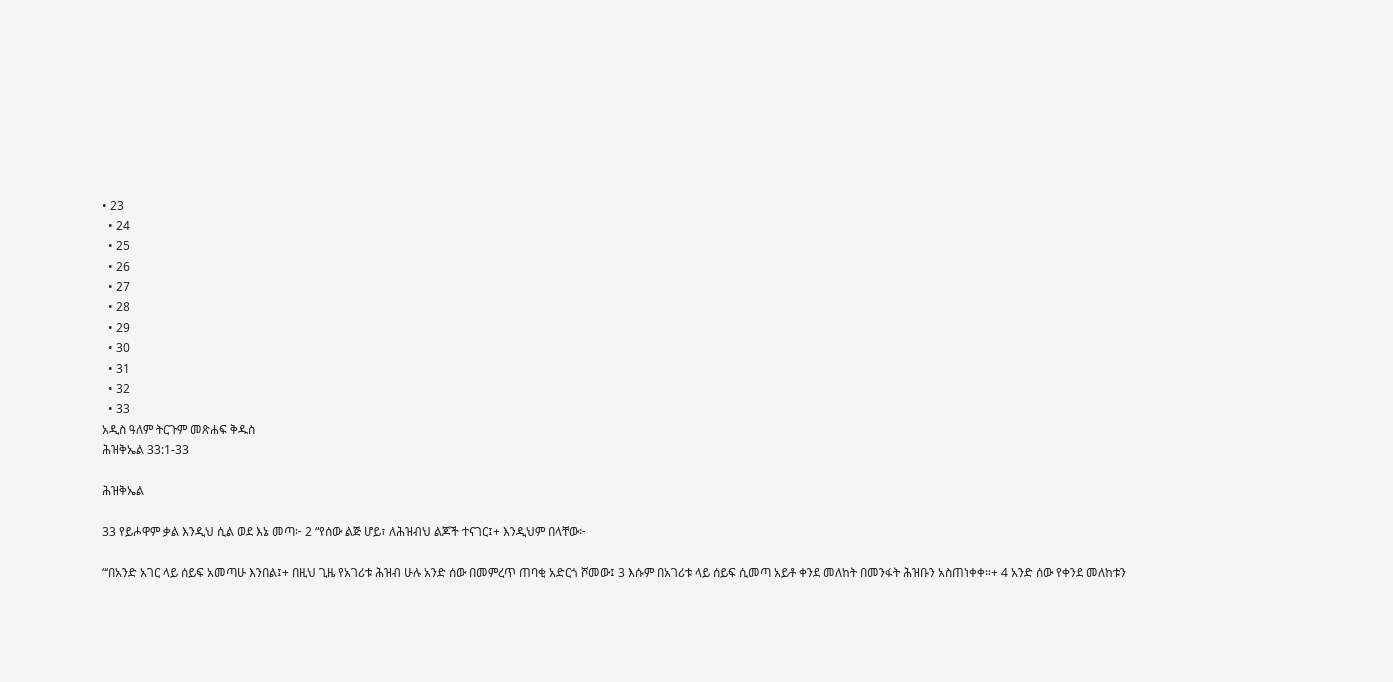• 23
  • 24
  • 25
  • 26
  • 27
  • 28
  • 29
  • 30
  • 31
  • 32
  • 33
አዲስ ዓለም ትርጉም መጽሐፍ ቅዱስ
ሕዝቅኤል 33:1-33

ሕዝቅኤል

33 የይሖዋም ቃል እንዲህ ሲል ወደ እኔ መጣ፦ 2 “የሰው ልጅ ሆይ፣ ለሕዝብህ ልጆች ተናገር፤+ እንዲህም በላቸው፦

“‘በአንድ አገር ላይ ሰይፍ አመጣሁ እንበል፤+ በዚህ ጊዜ የአገሪቱ ሕዝብ ሁሉ አንድ ሰው በመምረጥ ጠባቂ አድርጎ ሾመው፤ 3 እሱም በአገሪቱ ላይ ሰይፍ ሲመጣ አይቶ ቀንደ መለከት በመንፋት ሕዝቡን አስጠነቀቀ።+ 4 አንድ ሰው የቀንደ መለከቱን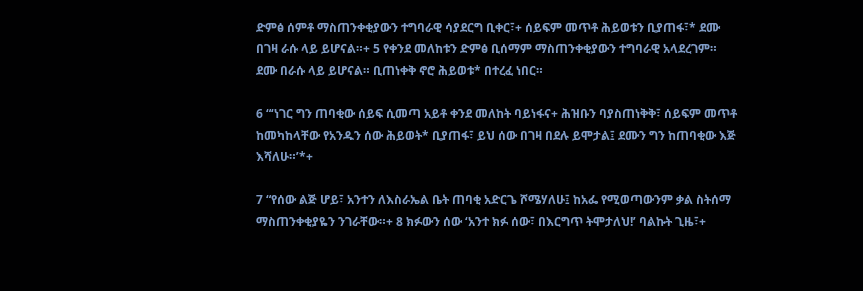ድምፅ ሰምቶ ማስጠንቀቂያውን ተግባራዊ ሳያደርግ ቢቀር፣+ ሰይፍም መጥቶ ሕይወቱን ቢያጠፋ፣* ደሙ በገዛ ራሱ ላይ ይሆናል።+ 5 የቀንደ መለከቱን ድምፅ ቢሰማም ማስጠንቀቂያውን ተግባራዊ አላደረገም። ደሙ በራሱ ላይ ይሆናል። ቢጠነቀቅ ኖሮ ሕይወቱ* በተረፈ ነበር።

6 “‘ነገር ግን ጠባቂው ሰይፍ ሲመጣ አይቶ ቀንደ መለከት ባይነፋና+ ሕዝቡን ባያስጠነቅቅ፣ ሰይፍም መጥቶ ከመካከላቸው የአንዱን ሰው ሕይወት* ቢያጠፋ፣ ይህ ሰው በገዛ በደሉ ይሞታል፤ ደሙን ግን ከጠባቂው እጅ እሻለሁ።’*+

7 “የሰው ልጅ ሆይ፣ አንተን ለእስራኤል ቤት ጠባቂ አድርጌ ሾሜሃለሁ፤ ከአፌ የሚወጣውንም ቃል ስትሰማ ማስጠንቀቂያዬን ንገራቸው።+ 8 ክፉውን ሰው ‘አንተ ክፉ ሰው፣ በእርግጥ ትሞታለህ!’ ባልኩት ጊዜ፣+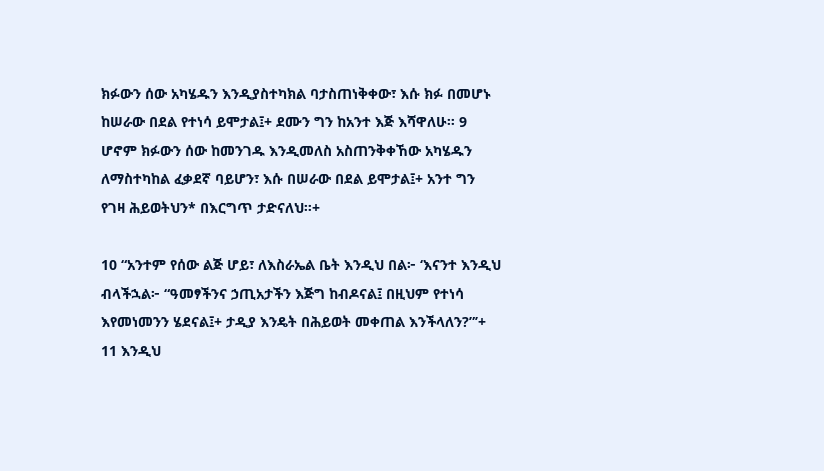ክፉውን ሰው አካሄዱን እንዲያስተካክል ባታስጠነቅቀው፣ እሱ ክፉ በመሆኑ ከሠራው በደል የተነሳ ይሞታል፤+ ደሙን ግን ከአንተ እጅ እሻዋለሁ። 9 ሆኖም ክፉውን ሰው ከመንገዱ እንዲመለስ አስጠንቅቀኸው አካሄዱን ለማስተካከል ፈቃደኛ ባይሆን፣ እሱ በሠራው በደል ይሞታል፤+ አንተ ግን የገዛ ሕይወትህን* በእርግጥ ታድናለህ።+

10 “አንተም የሰው ልጅ ሆይ፣ ለእስራኤል ቤት እንዲህ በል፦ ‘እናንተ እንዲህ ብላችኋል፦ “ዓመፃችንና ኃጢአታችን እጅግ ከብዶናል፤ በዚህም የተነሳ እየመነመንን ሄደናል፤+ ታዲያ እንዴት በሕይወት መቀጠል እንችላለን?”’+ 11 እንዲህ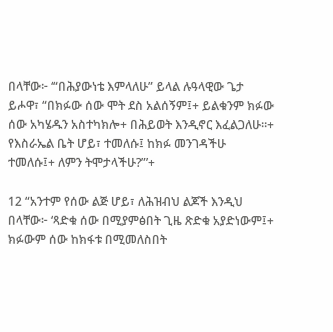በላቸው፦ ‘“በሕያውነቴ እምላለሁ” ይላል ሉዓላዊው ጌታ ይሖዋ፣ “በክፉው ሰው ሞት ደስ አልሰኝም፤+ ይልቁንም ክፉው ሰው አካሄዱን አስተካክሎ+ በሕይወት እንዲኖር እፈልጋለሁ።+ የእስራኤል ቤት ሆይ፣ ተመለሱ፤ ከክፉ መንገዳችሁ ተመለሱ፤+ ለምን ትሞታላችሁ?”’+

12 “አንተም የሰው ልጅ ሆይ፣ ለሕዝብህ ልጆች እንዲህ በላቸው፦ ‘ጻድቁ ሰው በሚያምፅበት ጊዜ ጽድቁ አያድነውም፤+ ክፉውም ሰው ከክፋቱ በሚመለስበት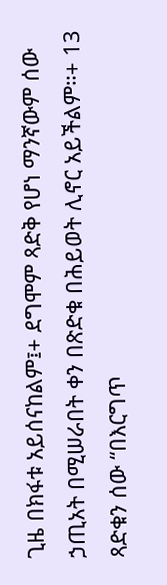ጊዜ በክፋቱ አይሰናከልም፤+ ደግሞም ጻድቅ የሆነ ማንኛውም ሰው ኃጢአት በሚሠራበት ቀን በጽድቁ በሕይወት ሊኖር አይችልም።+ 13 ጻድቁን ሰው “በእርግጥ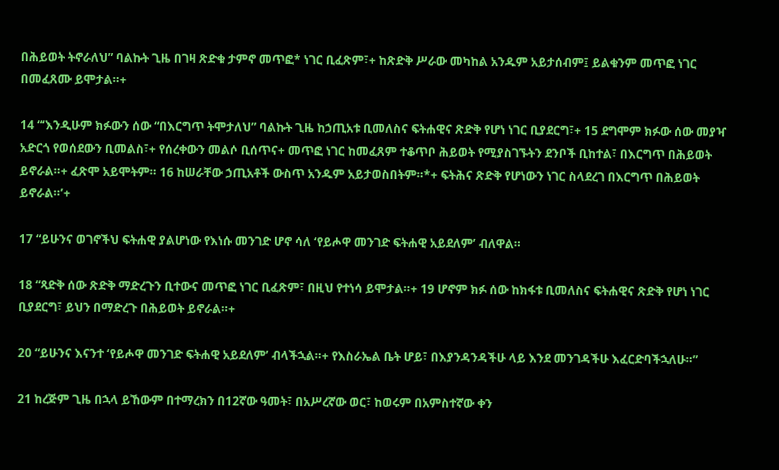በሕይወት ትኖራለህ” ባልኩት ጊዜ በገዛ ጽድቁ ታምኖ መጥፎ* ነገር ቢፈጽም፣+ ከጽድቅ ሥራው መካከል አንዱም አይታሰብም፤ ይልቁንም መጥፎ ነገር በመፈጸሙ ይሞታል።+

14 “‘እንዲሁም ክፉውን ሰው “በእርግጥ ትሞታለህ” ባልኩት ጊዜ ከኃጢአቱ ቢመለስና ፍትሐዊና ጽድቅ የሆነ ነገር ቢያደርግ፣+ 15 ደግሞም ክፉው ሰው መያዣ አድርጎ የወሰደውን ቢመልስ፣+ የሰረቀውን መልሶ ቢሰጥና+ መጥፎ ነገር ከመፈጸም ተቆጥቦ ሕይወት የሚያስገኙትን ደንቦች ቢከተል፣ በእርግጥ በሕይወት ይኖራል።+ ፈጽሞ አይሞትም። 16 ከሠራቸው ኃጢአቶች ውስጥ አንዱም አይታወስበትም።*+ ፍትሕና ጽድቅ የሆነውን ነገር ስላደረገ በእርግጥ በሕይወት ይኖራል።’+

17 “ይሁንና ወገኖችህ ፍትሐዊ ያልሆነው የእነሱ መንገድ ሆኖ ሳለ ‘የይሖዋ መንገድ ፍትሐዊ አይደለም’ ብለዋል።

18 “ጻድቅ ሰው ጽድቅ ማድረጉን ቢተውና መጥፎ ነገር ቢፈጽም፣ በዚህ የተነሳ ይሞታል።+ 19 ሆኖም ክፉ ሰው ከክፋቱ ቢመለስና ፍትሐዊና ጽድቅ የሆነ ነገር ቢያደርግ፣ ይህን በማድረጉ በሕይወት ይኖራል።+

20 “ይሁንና እናንተ ‘የይሖዋ መንገድ ፍትሐዊ አይደለም’ ብላችኋል።+ የእስራኤል ቤት ሆይ፣ በእያንዳንዳችሁ ላይ እንደ መንገዳችሁ እፈርድባችኋለሁ።”

21 ከረጅም ጊዜ በኋላ ይኸውም በተማረክን በ12ኛው ዓመት፣ በአሥረኛው ወር፣ ከወሩም በአምስተኛው ቀን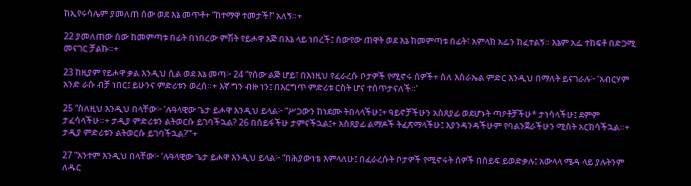ከኢየሩሳሌም ያመለጠ ሰው ወደ እኔ መጥቶ+ “ከተማዋ ተመታች!” አለኝ።+

22 ያመለጠው ሰው ከመምጣቱ በፊት በነበረው ምሽት የይሖዋ እጅ በእኔ ላይ ነበረች፤ ሰውየው ጠዋት ወደ እኔ ከመምጣቱ በፊት፣ አምላክ አፌን ከፈተልኝ። እኔም አፌ ተከፍቶ በድጋሚ መናገር ቻልኩ።+

23 ከዚያም የይሖዋ ቃል እንዲህ ሲል ወደ እኔ መጣ፦ 24 “የሰው ልጅ ሆይ፣ በእነዚህ የፈራረሱ ቦታዎች የሚኖሩ ሰዎች+ ስለ እስራኤል ምድር እንዲህ በማለት ይናገራሉ፦ ‘አብርሃም አንድ ራሱ ብቻ ነበር፤ ይሁንና ምድሪቱን ወረሰ።+ እኛ ግን ብዙ ነን፤ በእርግጥ ምድሪቱ ርስት ሆና ተሰጥታናለች።’

25 “ስለዚህ እንዲህ በላቸው፦ ‘ሉዓላዊው ጌታ ይሖዋ እንዲህ ይላል፦ “ሥጋውን ከነደሙ ትበላላችሁ፤+ ዓይኖቻችሁን አስጸያፊ ወደሆኑት ጣዖቶቻችሁ* ታነሳላችሁ፤ ደምም ታፈሳላችሁ።+ ታዲያ ምድሪቱን ልትወርሱ ይገባችኋል? 26 በሰይፋችሁ ታምናችኋል፤+ አስጸያፊ ልማዶች ትፈጽማላችሁ፤ እያንዳንዳችሁም የባልንጀራችሁን ሚስት አርክሳችኋል።+ ታዲያ ምድሪቱን ልትወርሱ ይገባችኋል?”’+

27 “አንተም እንዲህ በላቸው፦ ‘ሉዓላዊው ጌታ ይሖዋ እንዲህ ይላል፦ “በሕያውነቴ እምላለሁ፤ በፈራረሱት ቦታዎች የሚኖሩት ሰዎች በሰይፍ ይወድቃሉ፤ አውላላ ሜዳ ላይ ያሉትንም ለዱር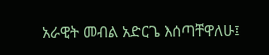አራዊት መብል አድርጌ እሰጣቸዋለሁ፤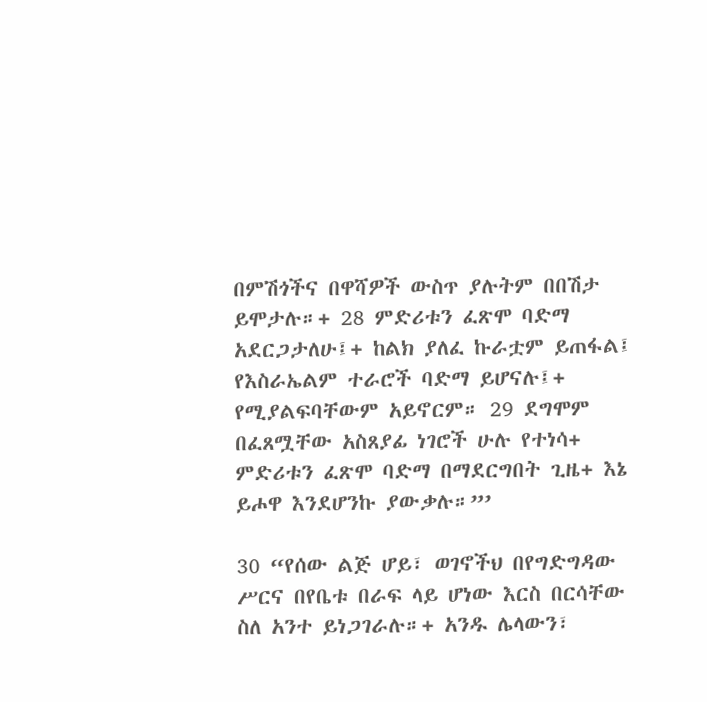በምሽጎችና በዋሻዎች ውስጥ ያሉትም በበሽታ ይሞታሉ።+ 28 ምድሪቱን ፈጽሞ ባድማ አደርጋታለሁ፤+ ከልክ ያለፈ ኩራቷም ይጠፋል፤ የእስራኤልም ተራሮች ባድማ ይሆናሉ፤+ የሚያልፍባቸውም አይኖርም። 29 ደግሞም በፈጸሟቸው አስጸያፊ ነገሮች ሁሉ የተነሳ+ ምድሪቱን ፈጽሞ ባድማ በማደርግበት ጊዜ+ እኔ ይሖዋ እንደሆንኩ ያውቃሉ።”’

30 “የሰው ልጅ ሆይ፣ ወገኖችህ በየግድግዳው ሥርና በየቤቱ በራፍ ላይ ሆነው እርስ በርሳቸው ስለ አንተ ይነጋገራሉ።+ አንዱ ሌላውን፣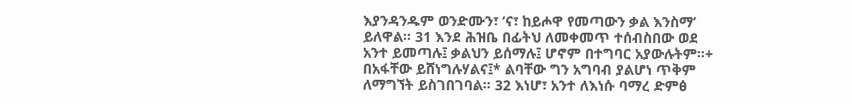እያንዳንዱም ወንድሙን፣ ‘ና፣ ከይሖዋ የመጣውን ቃል እንስማ’ ይለዋል። 31 እንደ ሕዝቤ በፊትህ ለመቀመጥ ተሰብስበው ወደ አንተ ይመጣሉ፤ ቃልህን ይሰማሉ፤ ሆኖም በተግባር አያውሉትም።+ በአፋቸው ይሸነግሉሃልና፤* ልባቸው ግን አግባብ ያልሆነ ጥቅም ለማግኘት ይስገበገባል። 32 እነሆ፣ አንተ ለእነሱ ባማረ ድምፅ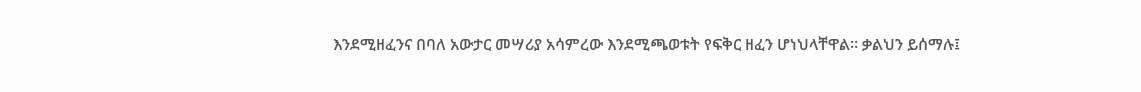እንደሚዘፈንና በባለ አውታር መሣሪያ አሳምረው እንደሚጫወቱት የፍቅር ዘፈን ሆነህላቸዋል። ቃልህን ይሰማሉ፤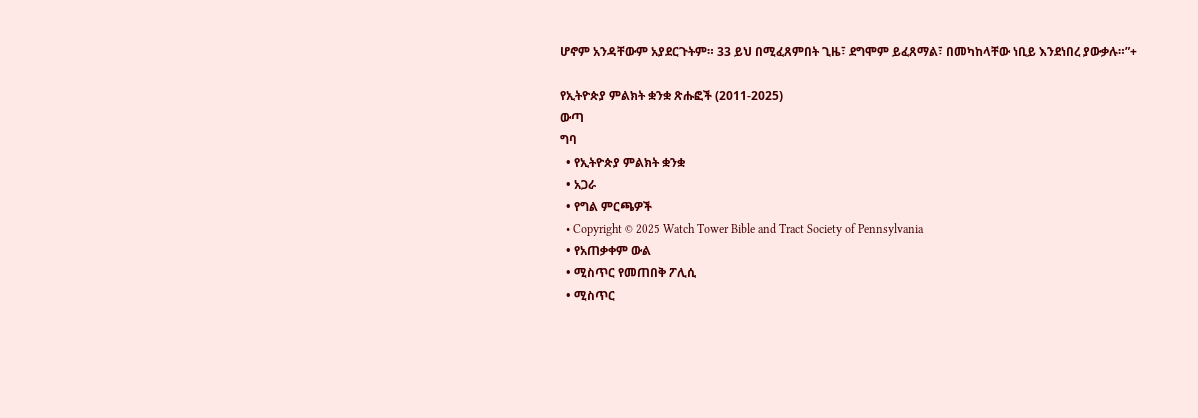ሆኖም አንዳቸውም አያደርጉትም። 33 ይህ በሚፈጸምበት ጊዜ፣ ደግሞም ይፈጸማል፣ በመካከላቸው ነቢይ እንደነበረ ያውቃሉ።”+

የኢትዮጵያ ምልክት ቋንቋ ጽሑፎች (2011-2025)
ውጣ
ግባ
  • የኢትዮጵያ ምልክት ቋንቋ
  • አጋራ
  • የግል ምርጫዎች
  • Copyright © 2025 Watch Tower Bible and Tract Society of Pennsylvania
  • የአጠቃቀም ውል
  • ሚስጥር የመጠበቅ ፖሊሲ
  • ሚስጥር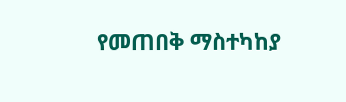የመጠበቅ ማስተካከያ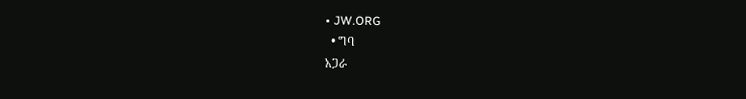• JW.ORG
  • ግባ
አጋራ